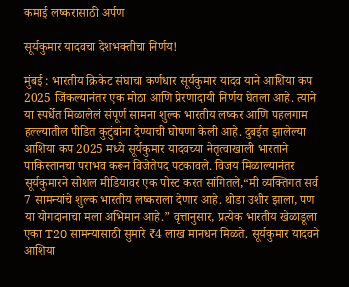कमाई लष्करासाठी अर्पण

सूर्यकुमार यादवचा देशभक्तीचा निर्णय!

मुंबई : भारतीय क्रिकेट संघाचा कर्णधार सूर्यकुमार यादव याने आशिया कप 2025 जिंकल्यानंतर एक मोठा आणि प्रेरणादायी निर्णय घेतला आहे. त्याने या स्पर्धेत मिळालेलं संपूर्ण सामना शुल्क भारतीय लष्कर आणि पहलगाम हल्ल्यातील पीडित कुटुंबांना देण्याची घोषणा केली आहे. दुबईत झालेल्या आशिया कप 2025 मध्ये सूर्यकुमार यादवच्या नेतृत्वाखाली भारताने पाकिस्तानचा पराभव करून विजेतेपद पटकावले. विजय मिळाल्यानंतर सूर्यकुमारने सोशल मीडियावर एक पोस्ट करत सांगितले,“मी व्यक्तिगत सर्व 7 सामन्यांचे शुल्क भारतीय लष्कराला देणार आहे. थोडा उशीर झाला, पण या योगदानाचा मला अभिमान आहे.” वृत्तानुसार, प्रत्येक भारतीय खेळाडूला एका T20 सामन्यासाठी सुमारे ₹4 लाख मानधन मिळते. सूर्यकुमार यादवने आशिया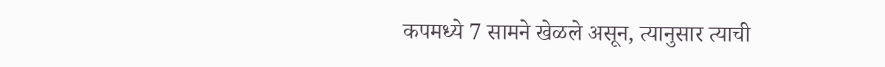कपमध्ये 7 सामने खेळले असून, त्यानुसार त्याची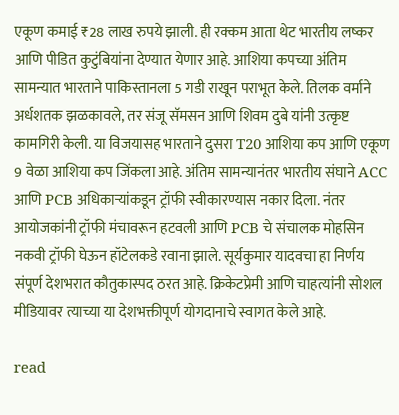एकूण कमाई ₹28 लाख रुपये झाली. ही रक्कम आता थेट भारतीय लष्कर आणि पीडित कुटुंबियांना देण्यात येणार आहे. आशिया कपच्या अंतिम सामन्यात भारताने पाकिस्तानला 5 गडी राखून पराभूत केले. तिलक वर्माने अर्धशतक झळकावले, तर संजू सॅमसन आणि शिवम दुबे यांनी उत्कृष्ट कामगिरी केली. या विजयासह भारताने दुसरा T20 आशिया कप आणि एकूण 9 वेळा आशिया कप जिंकला आहे. अंतिम सामन्यानंतर भारतीय संघाने ACC आणि PCB अधिकाऱ्यांकडून ट्रॉफी स्वीकारण्यास नकार दिला. नंतर आयोजकांनी ट्रॉफी मंचावरून हटवली आणि PCB चे संचालक मोहसिन नकवी ट्रॉफी घेऊन हॉटेलकडे रवाना झाले. सूर्यकुमार यादवचा हा निर्णय संपूर्ण देशभरात कौतुकास्पद ठरत आहे. क्रिकेटप्रेमी आणि चाहत्यांनी सोशल मीडियावर त्याच्या या देशभक्तीपूर्ण योगदानाचे स्वागत केले आहे.

read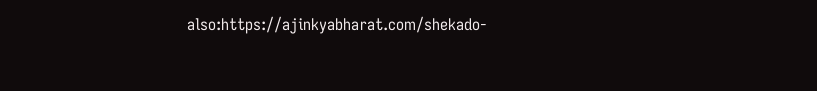also:https://ajinkyabharat.com/shekado-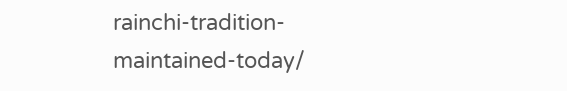rainchi-tradition-maintained-today/